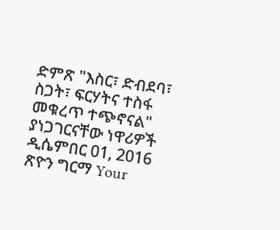ድምጽ "እስር፣ ድብደባ፣ ስጋት፣ ፍርሃትና ተስፋ መቁረጥ ተጭኖናል" ያነጋገርናቸው ነዋሪዎች ዲሴምበር 01, 2016 ጽዮን ግርማ Your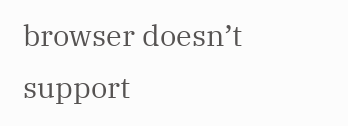browser doesn’t support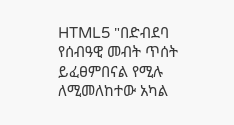HTML5 "በድብደባ የሰብዓዊ መብት ጥሰት ይፈፀምበናል የሚሉ ለሚመለከተው አካል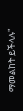ማመልከት ይችላሉ"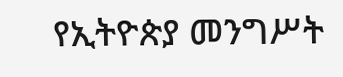የኢትዮጵያ መንግሥት